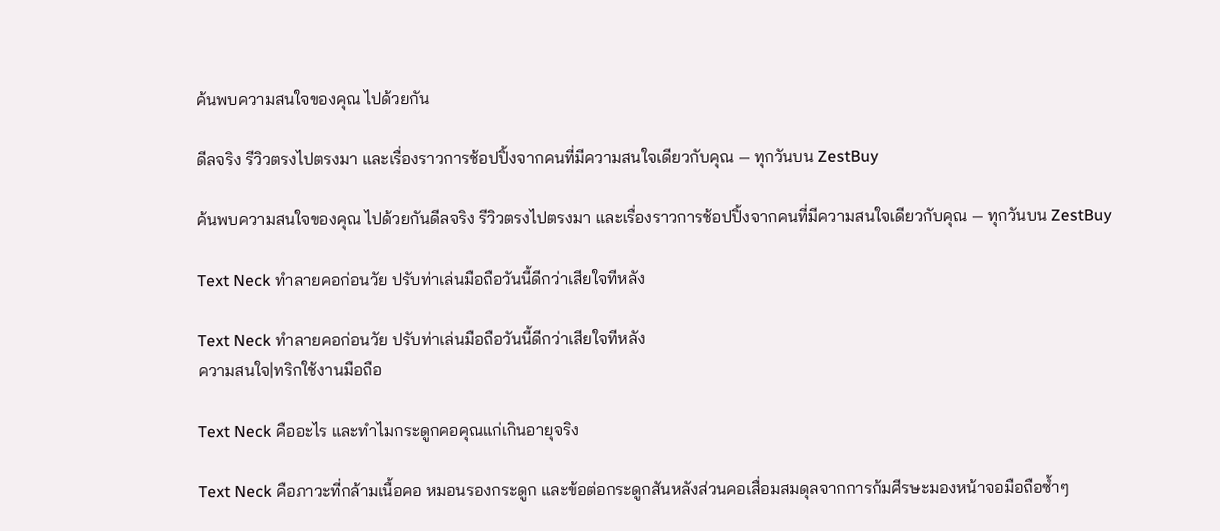ค้นพบความสนใจของคุณ ไปด้วยกัน

ดีลจริง รีวิวตรงไปตรงมา และเรื่องราวการช้อปปิ้งจากคนที่มีความสนใจเดียวกับคุณ — ทุกวันบน ZestBuy

ค้นพบความสนใจของคุณ ไปด้วยกันดีลจริง รีวิวตรงไปตรงมา และเรื่องราวการช้อปปิ้งจากคนที่มีความสนใจเดียวกับคุณ — ทุกวันบน ZestBuy

Text Neck ทำลายคอก่อนวัย ปรับท่าเล่นมือถือวันนี้ดีกว่าเสียใจทีหลัง

Text Neck ทำลายคอก่อนวัย ปรับท่าเล่นมือถือวันนี้ดีกว่าเสียใจทีหลัง
ความสนใจ|ทริกใช้งานมือถือ

Text Neck คืออะไร และทำไมกระดูกคอคุณแก่เกินอายุจริง

Text Neck คือภาวะที่กล้ามเนื้อคอ หมอนรองกระดูก และข้อต่อกระดูกสันหลังส่วนคอเสื่อมสมดุลจากการก้มศีรษะมองหน้าจอมือถือซ้ำๆ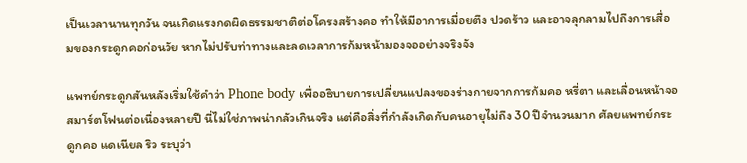เป็นเวลานานทุกวัน จนเกิดแรงกดผิดธรรมชาติต่อโครงสร้างคอ ทำให้มีอาการเมื่อยตึง ปวดร้าว และอาจลุกลามไปถึงการเสื่อมของกระดูกคอก่อนวัย หากไม่ปรับท่าทางและลดเวลาการก้มหน้ามองจออย่างจริงจัง

แพทย์กระดูกสันหลังเริ่มใช้คำว่า Phone body เพื่ออธิบายการเปลี่ยนแปลงของร่างกายจากการก้มคอ หรี่ตา และเลื่อนหน้าจอสมาร์ตโฟนต่อเนื่องหลายปี นี่ไม่ใช่ภาพน่ากลัวเกินจริง แต่คือสิ่งที่กำลังเกิดกับคนอายุไม่ถึง 30 ปีจำนวนมาก ศัลยแพทย์กระดูกคอ แดเนียล ริว ระบุว่า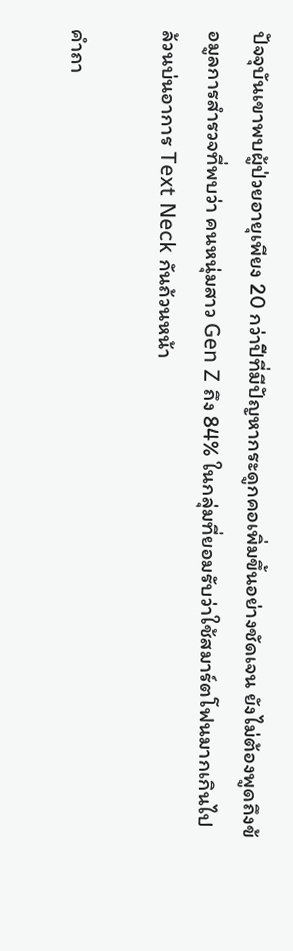ปัจจุบันเขาพบผู้ป่วยอายุเพียง 20 กว่าปีที่มีปัญหากระดูกคอเพิ่มขึ้นอย่างชัดเจน ยังไม่ต้องพูดถึงข้อมูลการสำรวจที่พบว่า คนหนุ่มสาว Gen Z ถึง 84% ในกลุ่มที่ยอมรับว่าใช้สมาร์ตโฟนมากเกินไป ล้วนบ่นอาการ Text Neck กันถ้วนหน้า

คำถา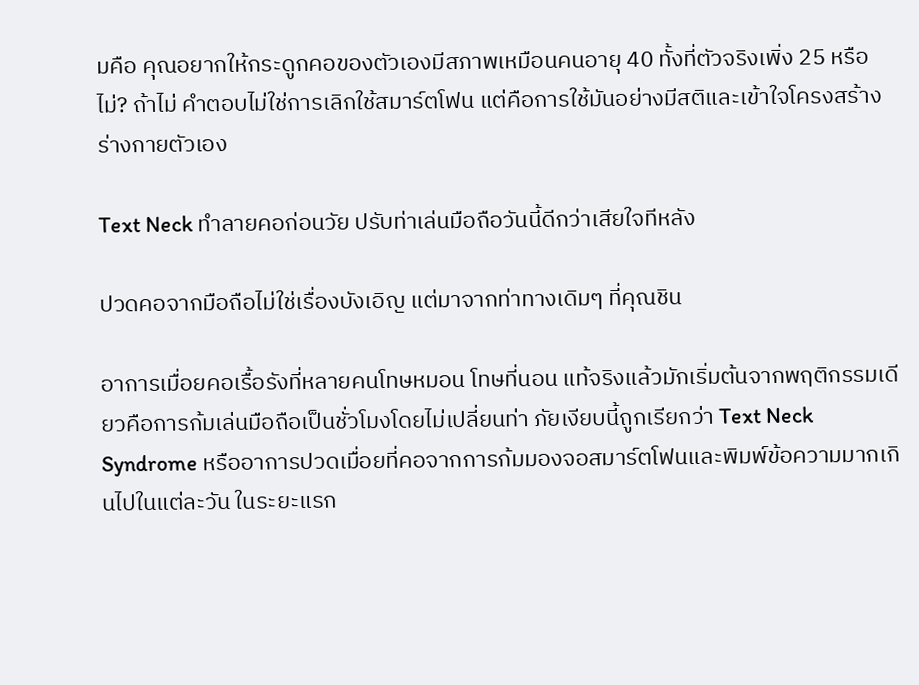มคือ คุณอยากให้กระดูกคอของตัวเองมีสภาพเหมือนคนอายุ 40 ทั้งที่ตัวจริงเพิ่ง 25 หรือไม่? ถ้าไม่ คำตอบไม่ใช่การเลิกใช้สมาร์ตโฟน แต่คือการใช้มันอย่างมีสติและเข้าใจโครงสร้างร่างกายตัวเอง

Text Neck ทำลายคอก่อนวัย ปรับท่าเล่นมือถือวันนี้ดีกว่าเสียใจทีหลัง

ปวดคอจากมือถือไม่ใช่เรื่องบังเอิญ แต่มาจากท่าทางเดิมๆ ที่คุณชิน

อาการเมื่อยคอเรื้อรังที่หลายคนโทษหมอน โทษที่นอน แท้จริงแล้วมักเริ่มต้นจากพฤติกรรมเดียวคือการก้มเล่นมือถือเป็นชั่วโมงโดยไม่เปลี่ยนท่า ภัยเงียบนี้ถูกเรียกว่า Text Neck Syndrome หรืออาการปวดเมื่อยที่คอจากการก้มมองจอสมาร์ตโฟนและพิมพ์ข้อความมากเกินไปในแต่ละวัน ในระยะแรก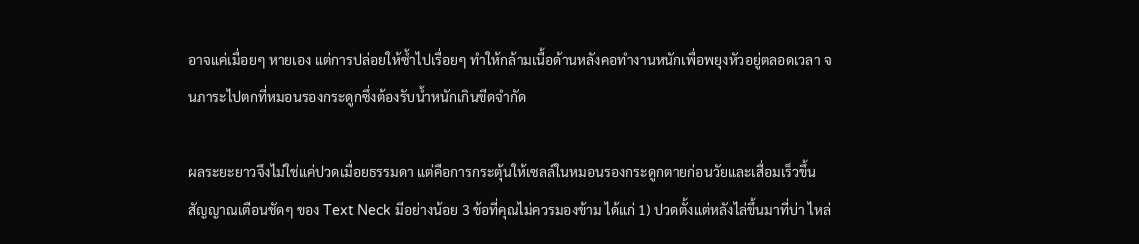อาจแค่เมื่อยๆ หายเอง แต่การปล่อยให้ซ้ำไปเรื่อยๆ ทำให้กล้ามเนื้อด้านหลังคอทำงานหนักเพื่อพยุงหัวอยู่ตลอดเวลา จนภาระไปตกที่หมอนรองกระดูกซึ่งต้องรับน้ำหนักเกินขีดจำกัด

ผลระยะยาวจึงไม่ใช่แค่ปวดเมื่อยธรรมดา แต่คือการกระตุ้นให้เซลล์ในหมอนรองกระดูกตายก่อนวัยและเสื่อมเร็วขึ้น สัญญาณเตือนชัดๆ ของ Text Neck มีอย่างน้อย 3 ข้อที่คุณไม่ควรมองข้าม ได้แก่ 1) ปวดตั้งแต่หลังไล่ขึ้นมาที่บ่า ไหล่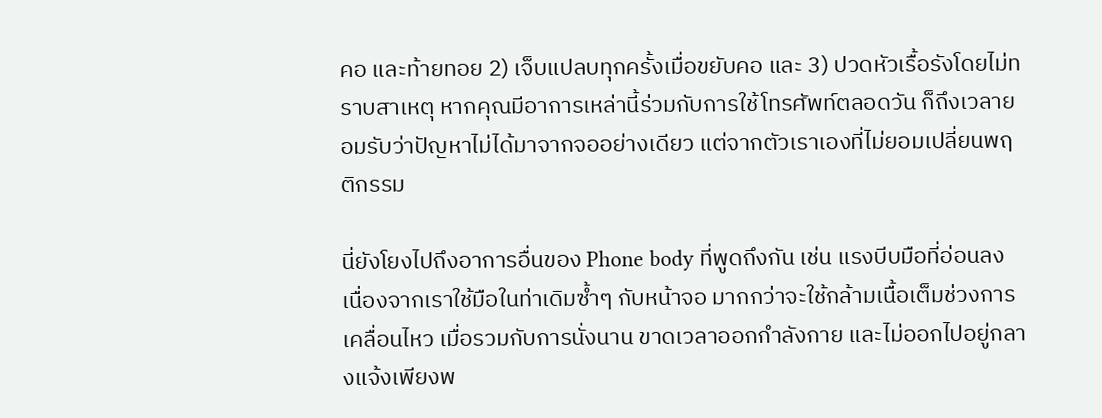คอ และท้ายทอย 2) เจ็บแปลบทุกครั้งเมื่อขยับคอ และ 3) ปวดหัวเรื้อรังโดยไม่ทราบสาเหตุ หากคุณมีอาการเหล่านี้ร่วมกับการใช้โทรศัพท์ตลอดวัน ก็ถึงเวลายอมรับว่าปัญหาไม่ได้มาจากจออย่างเดียว แต่จากตัวเราเองที่ไม่ยอมเปลี่ยนพฤติกรรม

นี่ยังโยงไปถึงอาการอื่นของ Phone body ที่พูดถึงกัน เช่น แรงบีบมือที่อ่อนลง เนื่องจากเราใช้มือในท่าเดิมซ้ำๆ กับหน้าจอ มากกว่าจะใช้กล้ามเนื้อเต็มช่วงการเคลื่อนไหว เมื่อรวมกับการนั่งนาน ขาดเวลาออกกำลังกาย และไม่ออกไปอยู่กลางแจ้งเพียงพ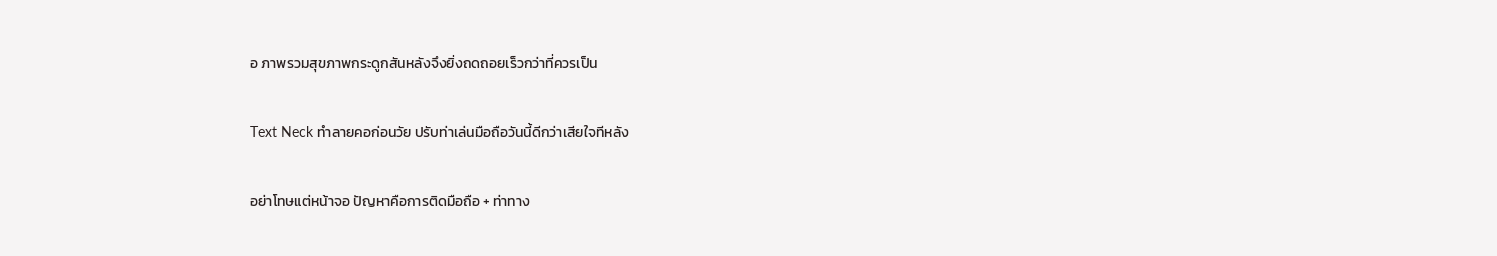อ ภาพรวมสุขภาพกระดูกสันหลังจึงยิ่งถดถอยเร็วกว่าที่ควรเป็น

Text Neck ทำลายคอก่อนวัย ปรับท่าเล่นมือถือวันนี้ดีกว่าเสียใจทีหลัง

อย่าโทษแต่หน้าจอ ปัญหาคือการติดมือถือ + ท่าทาง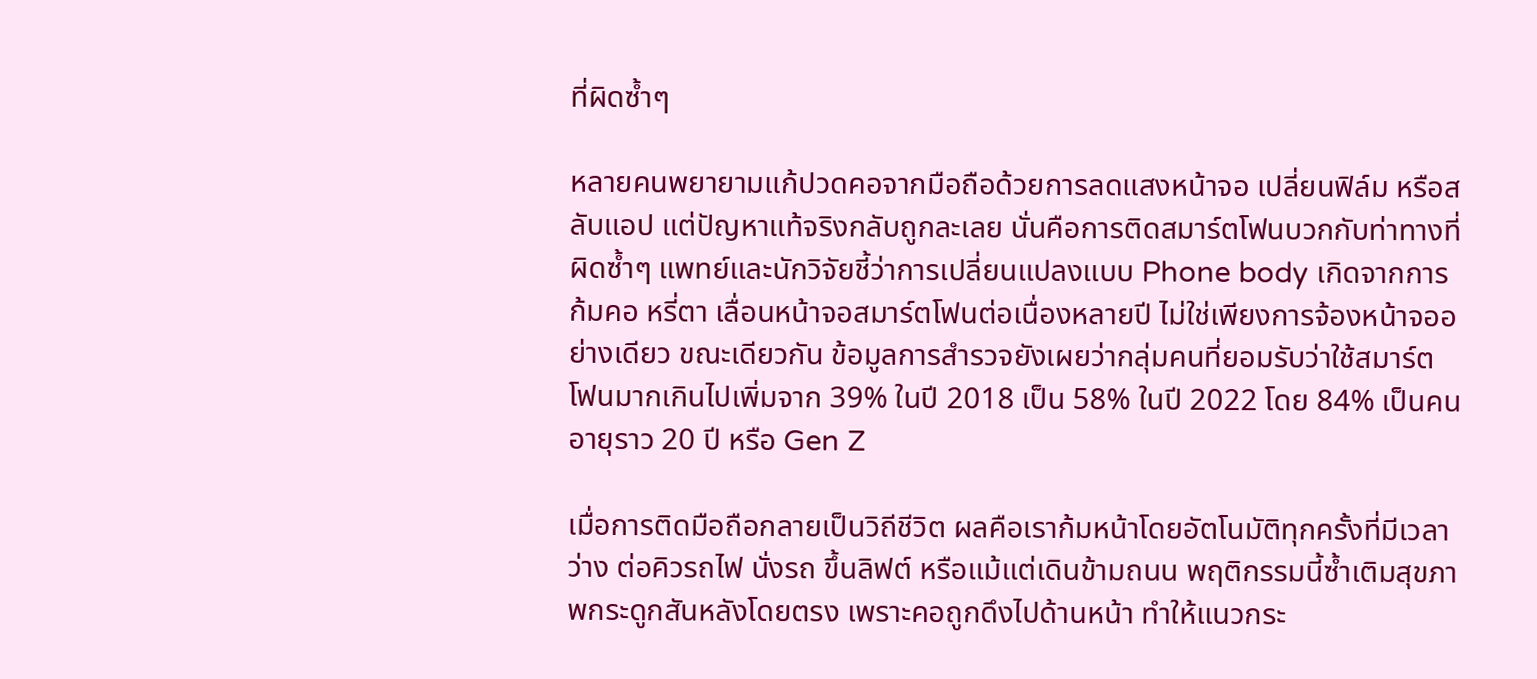ที่ผิดซ้ำๆ

หลายคนพยายามแก้ปวดคอจากมือถือด้วยการลดแสงหน้าจอ เปลี่ยนฟิล์ม หรือสลับแอป แต่ปัญหาแท้จริงกลับถูกละเลย นั่นคือการติดสมาร์ตโฟนบวกกับท่าทางที่ผิดซ้ำๆ แพทย์และนักวิจัยชี้ว่าการเปลี่ยนแปลงแบบ Phone body เกิดจากการก้มคอ หรี่ตา เลื่อนหน้าจอสมาร์ตโฟนต่อเนื่องหลายปี ไม่ใช่เพียงการจ้องหน้าจออย่างเดียว ขณะเดียวกัน ข้อมูลการสำรวจยังเผยว่ากลุ่มคนที่ยอมรับว่าใช้สมาร์ตโฟนมากเกินไปเพิ่มจาก 39% ในปี 2018 เป็น 58% ในปี 2022 โดย 84% เป็นคนอายุราว 20 ปี หรือ Gen Z

เมื่อการติดมือถือกลายเป็นวิถีชีวิต ผลคือเราก้มหน้าโดยอัตโนมัติทุกครั้งที่มีเวลาว่าง ต่อคิวรถไฟ นั่งรถ ขึ้นลิฟต์ หรือแม้แต่เดินข้ามถนน พฤติกรรมนี้ซ้ำเติมสุขภาพกระดูกสันหลังโดยตรง เพราะคอถูกดึงไปด้านหน้า ทำให้แนวกระ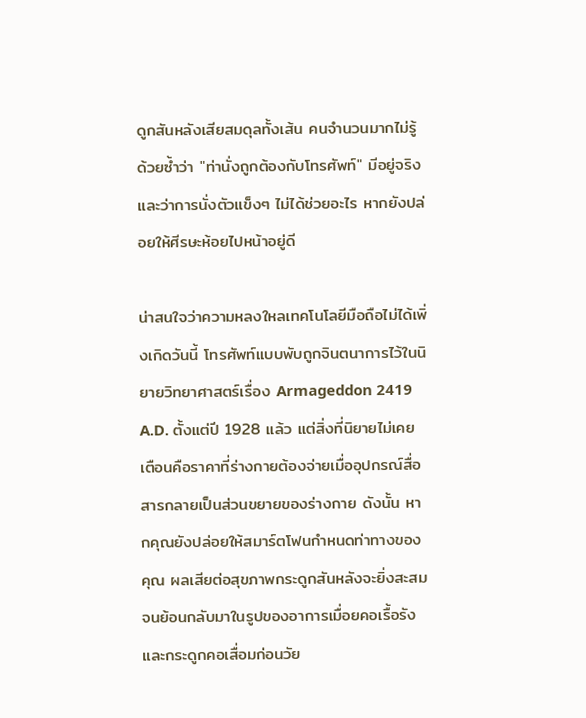ดูกสันหลังเสียสมดุลทั้งเส้น คนจำนวนมากไม่รู้ด้วยซ้ำว่า "ท่านั่งถูกต้องกับโทรศัพท์" มีอยู่จริง และว่าการนั่งตัวแข็งๆ ไม่ได้ช่วยอะไร หากยังปล่อยให้ศีรษะห้อยไปหน้าอยู่ดี

น่าสนใจว่าความหลงใหลเทคโนโลยีมือถือไม่ได้เพิ่งเกิดวันนี้ โทรศัพท์แบบพับถูกจินตนาการไว้ในนิยายวิทยาศาสตร์เรื่อง Armageddon 2419 A.D. ตั้งแต่ปี 1928 แล้ว แต่สิ่งที่นิยายไม่เคยเตือนคือราคาที่ร่างกายต้องจ่ายเมื่ออุปกรณ์สื่อสารกลายเป็นส่วนขยายของร่างกาย ดังนั้น หากคุณยังปล่อยให้สมาร์ตโฟนกำหนดท่าทางของคุณ ผลเสียต่อสุขภาพกระดูกสันหลังจะยิ่งสะสมจนย้อนกลับมาในรูปของอาการเมื่อยคอเรื้อรังและกระดูกคอเสื่อมก่อนวัย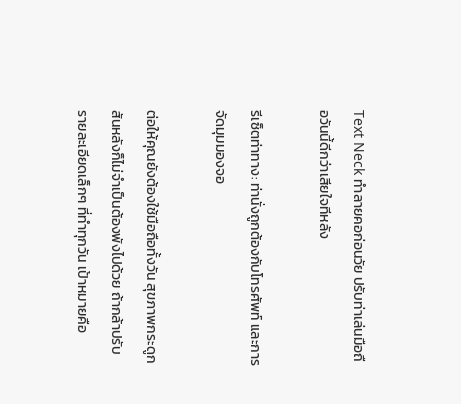Text Neck ทำลายคอก่อนวัย ปรับท่าเล่นมือถือวันนี้ดีกว่าเสียใจทีหลัง

รีเซ็ตท่าทาง: ท่านั่งถูกต้องกับโทรศัพท์ และการจัดมุมมองจอ

ต่อให้คุณยังต้องใช้มือถือทั้งวัน สุขภาพกระดูกสันหลังก็ไม่จำเป็นต้องพังไปด้วย ถ้ากล้าปรับรายละเอียดเล็กๆ ที่ทำทุกวัน เป้าหมายคือ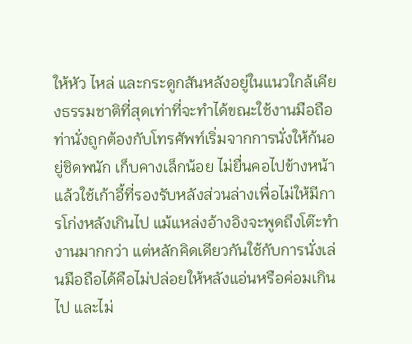ให้หัว ไหล่ และกระดูกสันหลังอยู่ในแนวใกล้เคียงธรรมชาติที่สุดเท่าที่จะทำได้ขณะใช้งานมือถือ ท่านั่งถูกต้องกับโทรศัพท์เริ่มจากการนั่งให้ก้นอยู่ชิดพนัก เก็บคางเล็กน้อย ไม่ยื่นคอไปข้างหน้า แล้วใช้เก้าอี้ที่รองรับหลังส่วนล่างเพื่อไม่ให้มีการโก่งหลังเกินไป แม้แหล่งอ้างอิงจะพูดถึงโต๊ะทำงานมากกว่า แต่หลักคิดเดียวกันใช้กับการนั่งเล่นมือถือได้คือไม่ปล่อยให้หลังแอ่นหรือค่อมเกินไป และไม่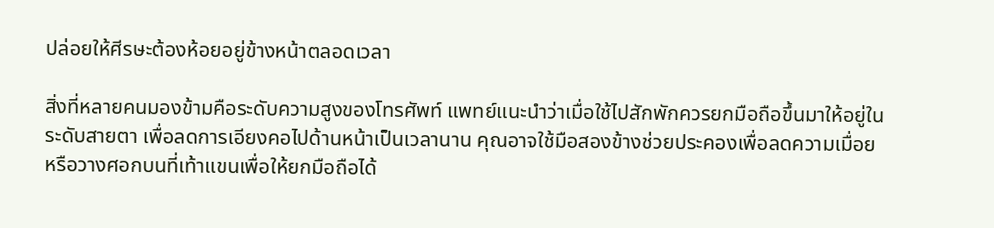ปล่อยให้ศีรษะต้องห้อยอยู่ข้างหน้าตลอดเวลา

สิ่งที่หลายคนมองข้ามคือระดับความสูงของโทรศัพท์ แพทย์แนะนำว่าเมื่อใช้ไปสักพักควรยกมือถือขึ้นมาให้อยู่ในระดับสายตา เพื่อลดการเอียงคอไปด้านหน้าเป็นเวลานาน คุณอาจใช้มือสองข้างช่วยประคองเพื่อลดความเมื่อย หรือวางศอกบนที่เท้าแขนเพื่อให้ยกมือถือได้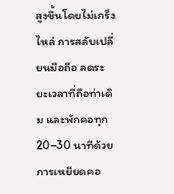สูงขึ้นโดยไม่เกร็งไหล่ การสลับเปลี่ยนมือถือ ลดระยะเวลาที่ถือท่าเดิม และพักคอทุก 20–30 นาทีด้วยการเหยียดคอ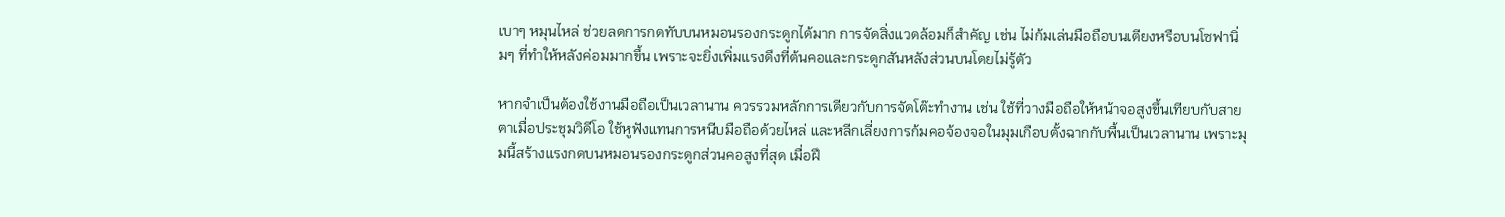เบาๆ หมุนไหล่ ช่วยลดการกดทับบนหมอนรองกระดูกได้มาก การจัดสิ่งแวดล้อมก็สำคัญ เช่น ไม่ก้มเล่นมือถือบนเตียงหรือบนโซฟานิ่มๆ ที่ทำให้หลังค่อมมากขึ้น เพราะจะยิ่งเพิ่มแรงดึงที่ต้นคอและกระดูกสันหลังส่วนบนโดยไม่รู้ตัว

หากจำเป็นต้องใช้งานมือถือเป็นเวลานาน ควรรวมหลักการเดียวกับการจัดโต๊ะทำงาน เช่น ใช้ที่วางมือถือให้หน้าจอสูงขึ้นเทียบกับสายตาเมื่อประชุมวิดีโอ ใช้หูฟังแทนการหนีบมือถือด้วยไหล่ และหลีกเลี่ยงการก้มคอจ้องจอในมุมเกือบตั้งฉากกับพื้นเป็นเวลานาน เพราะมุมนี้สร้างแรงกดบนหมอนรองกระดูกส่วนคอสูงที่สุด เมื่อฝึ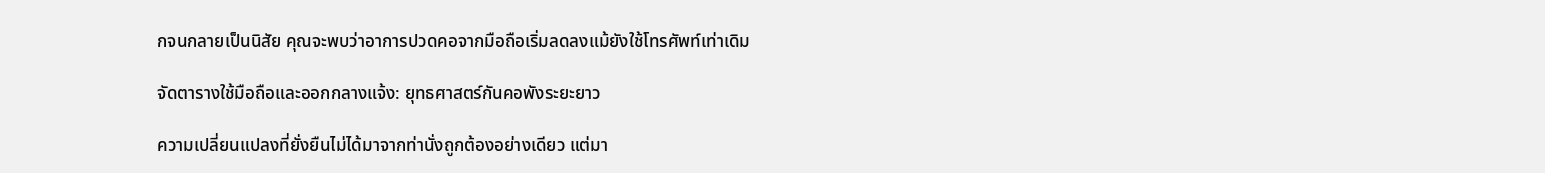กจนกลายเป็นนิสัย คุณจะพบว่าอาการปวดคอจากมือถือเริ่มลดลงแม้ยังใช้โทรศัพท์เท่าเดิม

จัดตารางใช้มือถือและออกกลางแจ้ง: ยุทธศาสตร์กันคอพังระยะยาว

ความเปลี่ยนแปลงที่ยั่งยืนไม่ได้มาจากท่านั่งถูกต้องอย่างเดียว แต่มา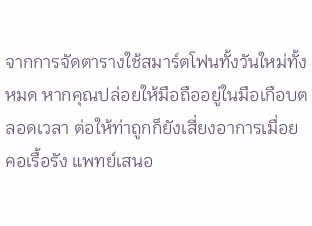จากการจัดตารางใช้สมาร์ตโฟนทั้งวันใหม่ทั้งหมด หากคุณปล่อยให้มือถืออยู่ในมือเกือบตลอดเวลา ต่อให้ท่าถูกก็ยังเสี่ยงอาการเมื่อยคอเรื้อรัง แพทย์เสนอ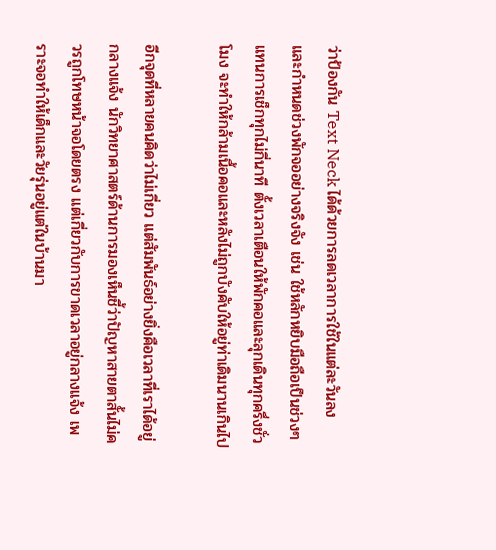ว่าป้องกัน Text Neck ได้ด้วยการลดเวลาการใช้ในแต่ละวันลง และกำหนดช่วงพักจออย่างจริงจัง เช่น ใช้หลักหยิบมือถือเป็นช่วงๆ แทนการเช็กทุกไม่กี่นาที ตั้งเวลาเตือนให้พักคอและลุกเดินทุกครึ่งชั่วโมง จะทำให้กล้ามเนื้อคอและหลังไม่ถูกบังคับให้อยู่ท่าเดิมนานเกินไป

อีกจุดที่หลายคนคิดว่าไม่เกี่ยว แต่สัมพันธ์อย่างยิ่งคือเวลาที่เราได้อยู่กลางแจ้ง นักวิทยาศาสตร์ด้านการมองเห็นชี้ว่าปัญหาสายตาสั้นไม่ควรถูกโทษหน้าจอโดยตรง แต่เกี่ยวกับการขาดเวลาอยู่กลางแจ้ง เพราะจอทำให้เด็กและวัยรุ่นอยู่แต่ในบ้านมา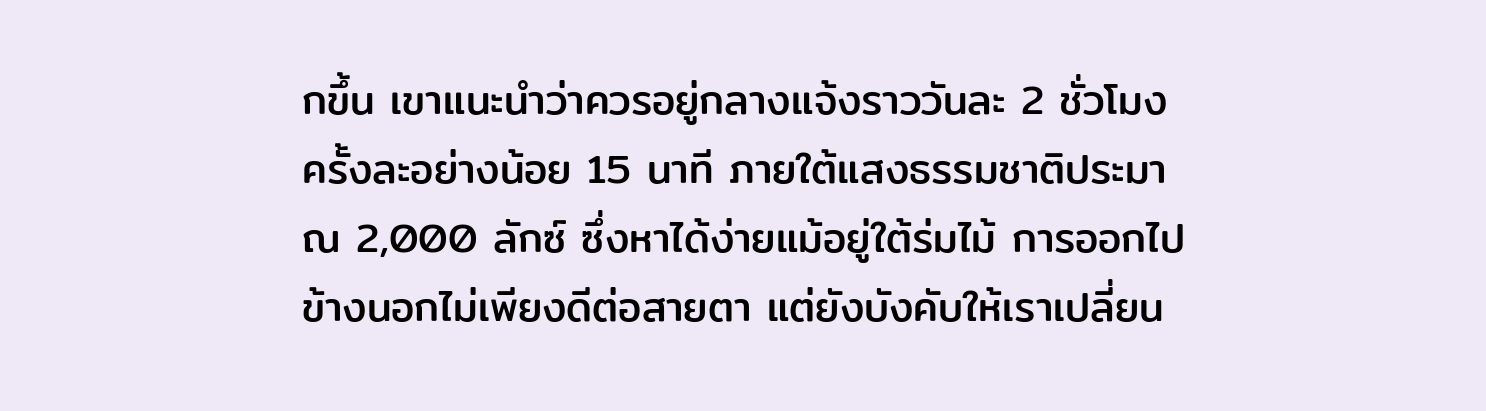กขึ้น เขาแนะนำว่าควรอยู่กลางแจ้งราววันละ 2 ชั่วโมง ครั้งละอย่างน้อย 15 นาที ภายใต้แสงธรรมชาติประมาณ 2,000 ลักซ์ ซึ่งหาได้ง่ายแม้อยู่ใต้ร่มไม้ การออกไปข้างนอกไม่เพียงดีต่อสายตา แต่ยังบังคับให้เราเปลี่ยน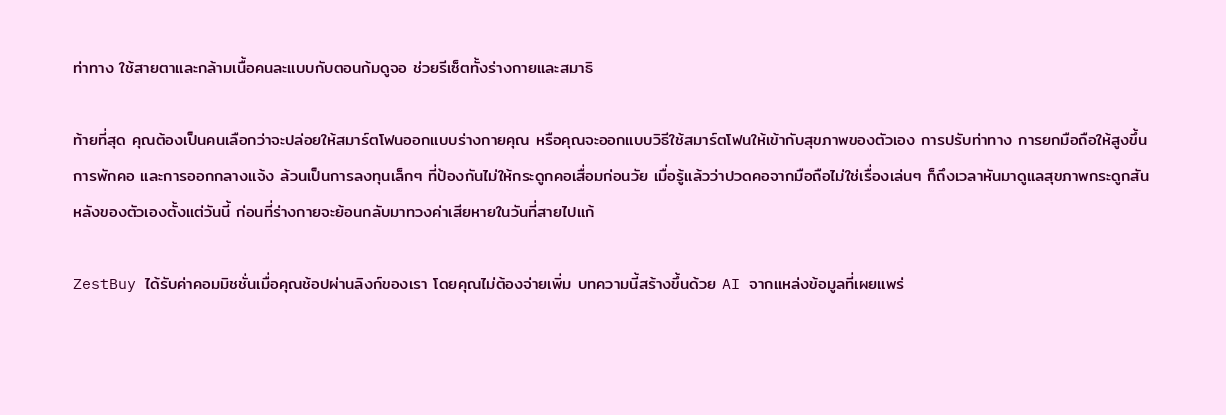ท่าทาง ใช้สายตาและกล้ามเนื้อคนละแบบกับตอนก้มดูจอ ช่วยรีเซ็ตทั้งร่างกายและสมาธิ

ท้ายที่สุด คุณต้องเป็นคนเลือกว่าจะปล่อยให้สมาร์ตโฟนออกแบบร่างกายคุณ หรือคุณจะออกแบบวิธีใช้สมาร์ตโฟนให้เข้ากับสุขภาพของตัวเอง การปรับท่าทาง การยกมือถือให้สูงขึ้น การพักคอ และการออกกลางแจ้ง ล้วนเป็นการลงทุนเล็กๆ ที่ป้องกันไม่ให้กระดูกคอเสื่อมก่อนวัย เมื่อรู้แล้วว่าปวดคอจากมือถือไม่ใช่เรื่องเล่นๆ ก็ถึงเวลาหันมาดูแลสุขภาพกระดูกสันหลังของตัวเองตั้งแต่วันนี้ ก่อนที่ร่างกายจะย้อนกลับมาทวงค่าเสียหายในวันที่สายไปแก้

ZestBuy ได้รับค่าคอมมิชชั่นเมื่อคุณช้อปผ่านลิงก์ของเรา โดยคุณไม่ต้องจ่ายเพิ่ม บทความนี้สร้างขึ้นด้วย AI จากแหล่งข้อมูลที่เผยแพร่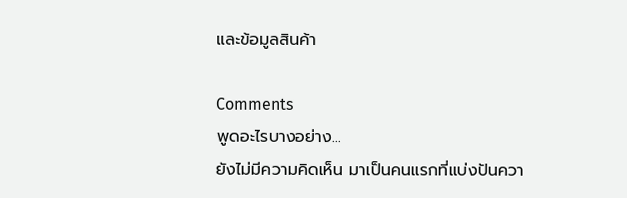และข้อมูลสินค้า

Comments
พูดอะไรบางอย่าง...
ยังไม่มีความคิดเห็น มาเป็นคนแรกที่แบ่งปันควา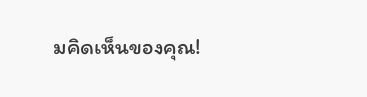มคิดเห็นของคุณ!